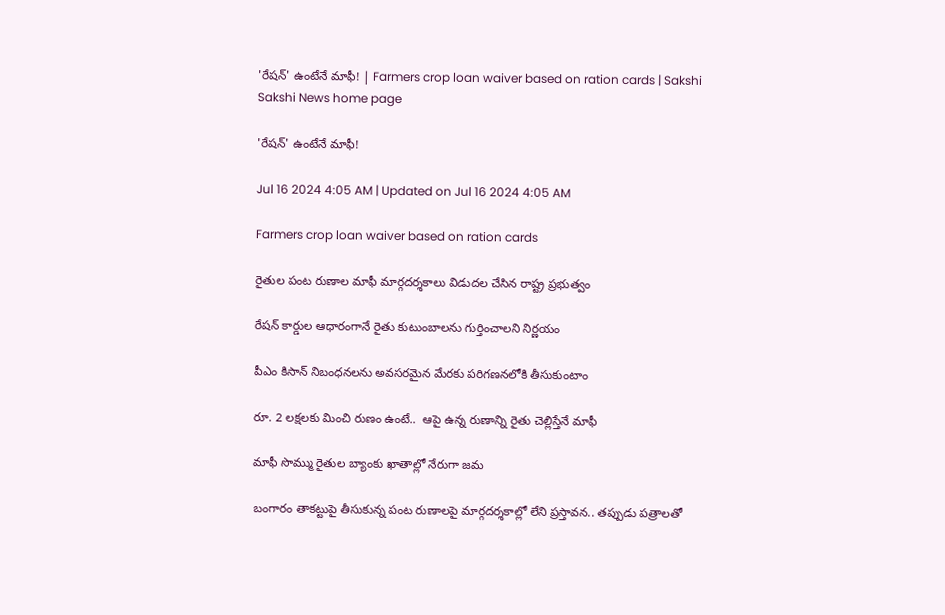'రేషన్‌' ఉంటేనే మాఫీ! | Farmers crop loan waiver based on ration cards | Sakshi
Sakshi News home page

'రేషన్‌' ఉంటేనే మాఫీ!

Jul 16 2024 4:05 AM | Updated on Jul 16 2024 4:05 AM

Farmers crop loan waiver based on ration cards

రైతుల పంట రుణాల మాఫీ మార్గదర్శకాలు విడుదల చేసిన రాష్ట్ర ప్రభుత్వం

రేషన్‌ కార్డుల ఆధారంగానే రైతు కుటుంబాలను గుర్తించాలని నిర్ణయం

పీఎం కిసాన్‌ నిబంధనలను అవసరమైన మేరకు పరిగణనలోకి తీసుకుంటాం

రూ. 2 లక్షలకు మించి రుణం ఉంటే..  ఆపై ఉన్న రుణాన్ని రైతు చెల్లిస్తేనే మాఫీ

మాఫీ సొమ్ము రైతుల బ్యాంకు ఖాతాల్లో నేరుగా జమ

బంగారం తాకట్టుపై తీసుకున్న పంట రుణాలపై మార్గదర్శకాల్లో లేని ప్రస్తావన.. తప్పుడు పత్రాలతో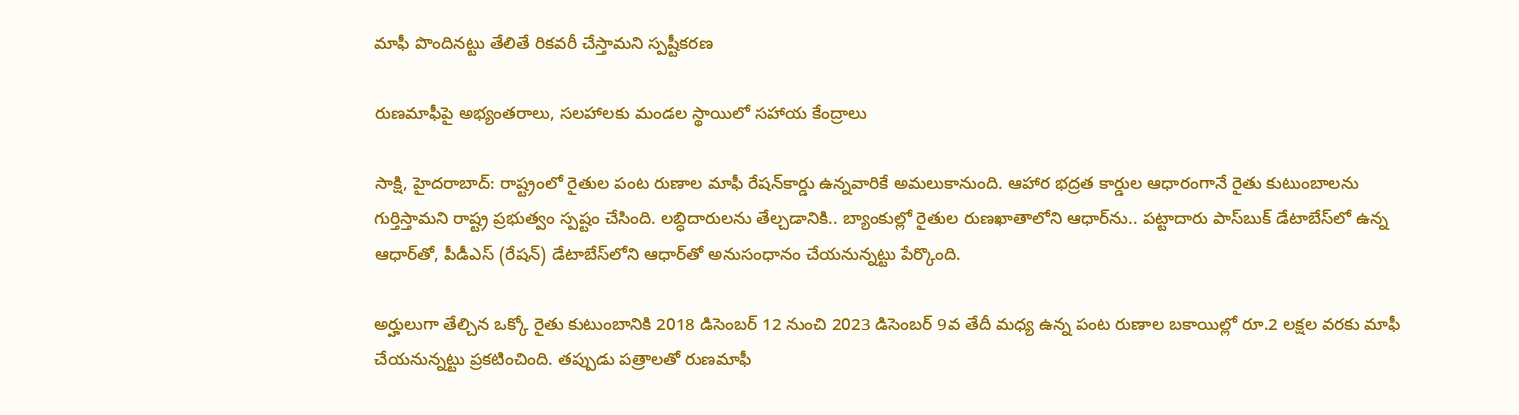మాఫీ పొందినట్టు తేలితే రికవరీ చేస్తామని స్పష్టీకరణ

రుణమాఫీపై అభ్యంతరాలు, సలహాలకు మండల స్థాయిలో సహాయ కేంద్రాలు

సాక్షి, హైదరాబాద్‌: రాష్ట్రంలో రైతుల పంట రుణాల మాఫీ రేషన్‌కార్డు ఉన్నవారికే అమలుకానుంది. ఆహార భద్రత కార్డుల ఆధారంగానే రైతు కుటుంబాలను గుర్తిస్తామని రాష్ట్ర ప్రభుత్వం స్పష్టం చేసింది. లబ్ధిదారులను తేల్చడానికి.. బ్యాంకుల్లో రైతుల రుణఖాతాలోని ఆధార్‌ను.. పట్టాదారు పాస్‌బుక్‌ డేటాబేస్‌లో ఉన్న ఆధార్‌తో, పీడీఎస్‌ (రేషన్‌) డేటాబేస్‌లోని ఆధార్‌తో అనుసంధానం చేయనున్నట్టు పేర్కొంది.

అర్హులుగా తేల్చిన ఒక్కో రైతు కుటుంబానికి 2018 డిసెంబర్‌ 12 నుంచి 2023 డిసెంబర్‌ 9వ తేదీ మధ్య ఉన్న పంట రుణాల బకాయిల్లో రూ.2 లక్షల వరకు మాఫీ చేయనున్నట్టు ప్రకటించింది. తప్పుడు పత్రాలతో రుణమాఫీ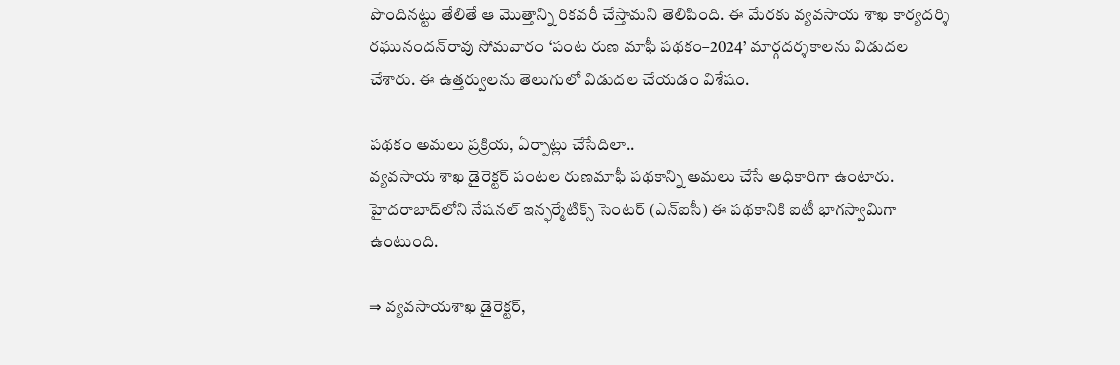పొందినట్టు తేలితే ఆ మొత్తాన్ని రికవరీ చేస్తామని తెలిపింది. ఈ మేరకు వ్యవసాయ శాఖ కార్యదర్శి రఘునందన్‌రావు సోమవారం ‘పంట రుణ మాఫీ పథకం–2024’ మార్గదర్శకాలను విడుదల చేశారు. ఈ ఉత్తర్వులను తెలుగులో విడుదల చేయడం విశేషం.

పథకం అమలు ప్రక్రియ, ఏర్పాట్లు చేసేదిలా..
వ్యవసాయ శాఖ డైరెక్టర్‌ పంటల రుణమాఫీ పథకాన్ని అమలు చేసే అధికారిగా ఉంటారు. హైదరాబాద్‌లోని నేషనల్‌ ఇన్ఫర్మేటిక్స్‌ సెంటర్‌ (ఎన్‌ఐసీ) ఈ పథకానికి ఐటీ భాగస్వామిగా ఉంటుంది.

⇒ వ్యవసాయశాఖ డైరెక్టర్,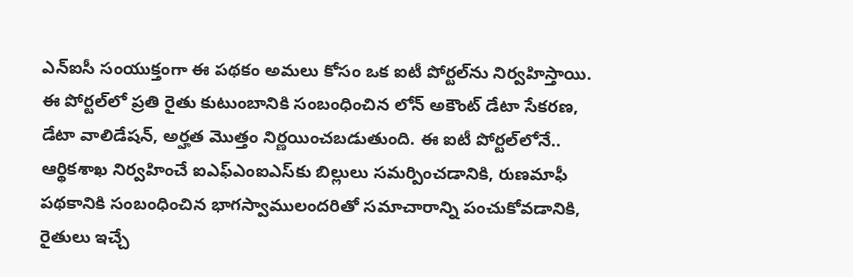ఎన్‌ఐసీ సంయుక్తంగా ఈ పథకం అమలు కోసం ఒక ఐటీ పోర్టల్‌ను నిర్వహిస్తాయి. ఈ పోర్టల్‌లో ప్రతి రైతు కుటుంబానికి సంబంధించిన లోన్‌ అకౌంట్‌ డేటా సేకరణ, డేటా వాలిడేషన్, అర్హత మొత్తం నిర్ణయించబడుతుంది. ఈ ఐటీ పోర్టల్‌లోనే.. ఆర్థికశాఖ నిర్వహించే ఐఎఫ్‌ఎంఐఎస్‌కు బిల్లులు సమర్పించడానికి, రుణమాఫీ పథకానికి సంబంధించిన భాగస్వాములందరితో సమాచారాన్ని పంచుకోవడానికి, రైతులు ఇచ్చే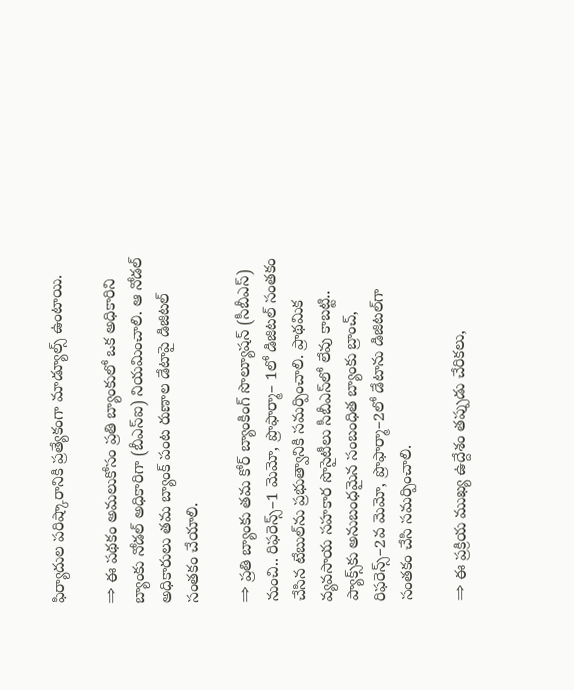ఫిర్యాదుల పరిష్కారానికి ప్రత్యేకంగా మాడ్యూల్స్‌ ఉంటాయి.

⇒ ఈ పథకం అమలుకోసం ప్రతి బ్యాంకులో ఒక అధికారిని బ్యాంకు నోడల్‌ అధికారిగా (బీఎస్‌ఐ) నియమించాలి. ఆ నోడల్‌ అధికారులు తమ బ్యాంక్‌ పంట రుణాల డేటాపై డిజిటల్‌ సంతకం చేయాలి.

⇒ ప్రతి బ్యాంకు తమ కోర్‌ బ్యాంకింగ్‌ సొల్యూషన్‌ (సీబీఎస్‌) నుంచి.. రిఫరెన్స్‌–1 మెమో, ప్రొఫార్మా– 1లో డిజిటల్‌ సంతకం చేసిన టేబుల్‌ను ప్రభుత్వానికి సమర్పించాలి. ప్రాథమిక వ్యవసాయ సహకార సొసైటీలు సీబీఎస్‌లో లేవు కాబట్టి.. ప్యాక్స్‌కు అనుబంధమైన సంబంధిత బ్యాంకు బ్రాంచ్, రిఫరెన్స్‌–2వ మెమో, ప్రొఫార్మా–2లో డేటాను డిజిటల్‌గా సంతకం చేసి సమర్పించాలి.

⇒ ఈ ప్రక్రియ ముఖ్య ఉద్దేశం తప్పుడు చేరికలు,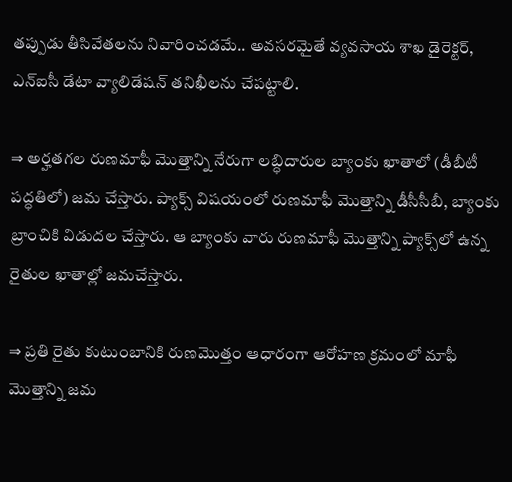తప్పుడు తీసివేతలను నివారించడమే.. అవసరమైతే వ్యవసాయ శాఖ డైరెక్టర్, ఎన్‌ఐసీ డేటా వ్యాలిడేషన్‌ తనిఖీలను చేపట్టాలి.

⇒ అర్హతగల రుణమాఫీ మొత్తాన్ని నేరుగా లబ్ధిదారుల బ్యాంకు ఖాతాలో (డీబీటీ పద్ధతిలో) జమ చేస్తారు. ప్యాక్స్‌ విషయంలో రుణమాఫీ మొత్తాన్ని డీసీసీబీ, బ్యాంకు బ్రాంచికి విడుదల చేస్తారు. ఆ బ్యాంకు వారు రుణమాఫీ మొత్తాన్ని ప్యాక్స్‌లో ఉన్న రైతుల ఖాతాల్లో జమచేస్తారు.

⇒ ప్రతి రైతు కుటుంబానికి రుణమొత్తం ఆధారంగా ఆరోహణ క్రమంలో మాఫీ మొత్తాన్ని జమ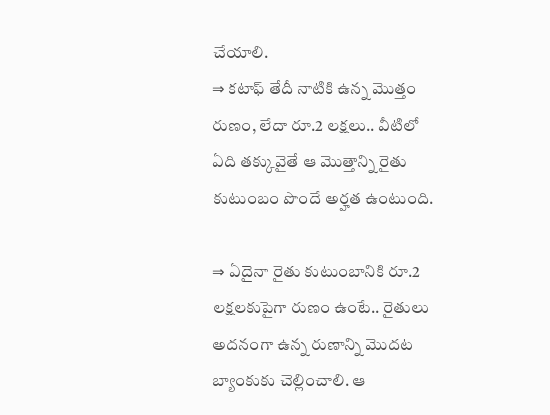చేయాలి.
⇒ కటాఫ్‌ తేదీ నాటికి ఉన్న మొత్తం రుణం, లేదా రూ.2 లక్షలు.. వీటిలో ఏది తక్కువైతే ఆ మొత్తాన్ని రైతు కుటుంబం పొందే అర్హత ఉంటుంది.

⇒ ఏదైనా రైతు కుటుంబానికి రూ.2 లక్షలకుపైగా రుణం ఉంటే.. రైతులు అదనంగా ఉన్న రుణాన్ని మొదట బ్యాంకుకు చెల్లించాలి. ఆ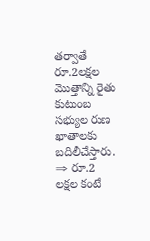తర్వాతే రూ.2లక్షల మొత్తాన్ని రైతు కుటుంబ సభ్యుల రుణ ఖాతాలకు బదిలీచేస్తారు.
⇒ రూ.2 లక్షల కంటే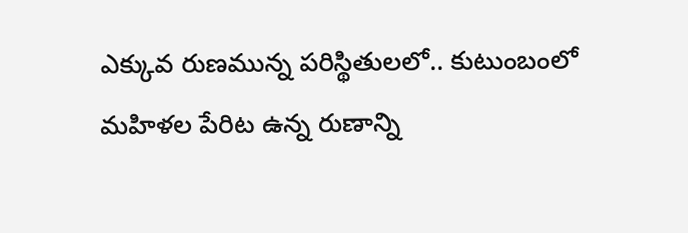ఎక్కువ రుణమున్న పరిస్థితులలో.. కుటుంబంలో మహిళల పేరిట ఉన్న రుణాన్ని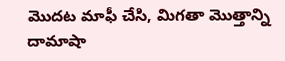మొదట మాఫీ చేసి, మిగతా మొత్తాన్ని దామాషా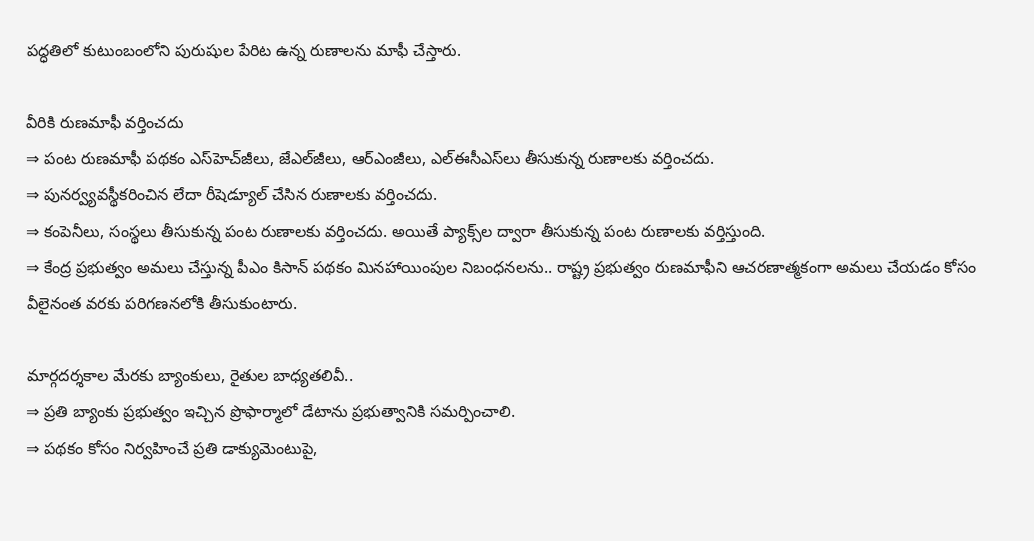పద్ధతిలో కుటుంబంలోని పురుషుల పేరిట ఉన్న రుణాలను మాఫీ చేస్తారు.

వీరికి రుణమాఫీ వర్తించదు
⇒ పంట రుణమాఫీ పథకం ఎస్‌హెచ్‌జీలు, జేఎల్‌జీలు, ఆర్‌ఎంజీలు, ఎల్‌ఈసీఎస్‌లు తీసుకున్న రుణాలకు వర్తించదు.
⇒ పునర్వ్యవస్థీకరించిన లేదా రీషెడ్యూల్‌ చేసిన రుణాలకు వర్తించదు.
⇒ కంపెనీలు, సంస్థలు తీసుకున్న పంట రుణాలకు వర్తించదు. అయితే ప్యాక్స్‌ల ద్వారా తీసుకున్న పంట రుణాలకు వర్తిస్తుంది.
⇒ కేంద్ర ప్రభుత్వం అమలు చేస్తున్న పీఎం కిసాన్‌ పథకం మినహాయింపుల నిబంధనలను.. రాష్ట్ర ప్రభుత్వం రుణమాఫీని ఆచరణాత్మకంగా అమలు చేయడం కోసం వీలైనంత వరకు పరిగణనలోకి తీసుకుంటారు.

మార్గదర్శకాల మేరకు బ్యాంకులు, రైతుల బాధ్యతలివీ..
⇒ ప్రతి బ్యాంకు ప్రభుత్వం ఇచ్చిన ప్రొఫార్మాలో డేటాను ప్రభుత్వానికి సమర్పించాలి.
⇒ పథకం కోసం నిర్వహించే ప్రతి డాక్యుమెంటుపై,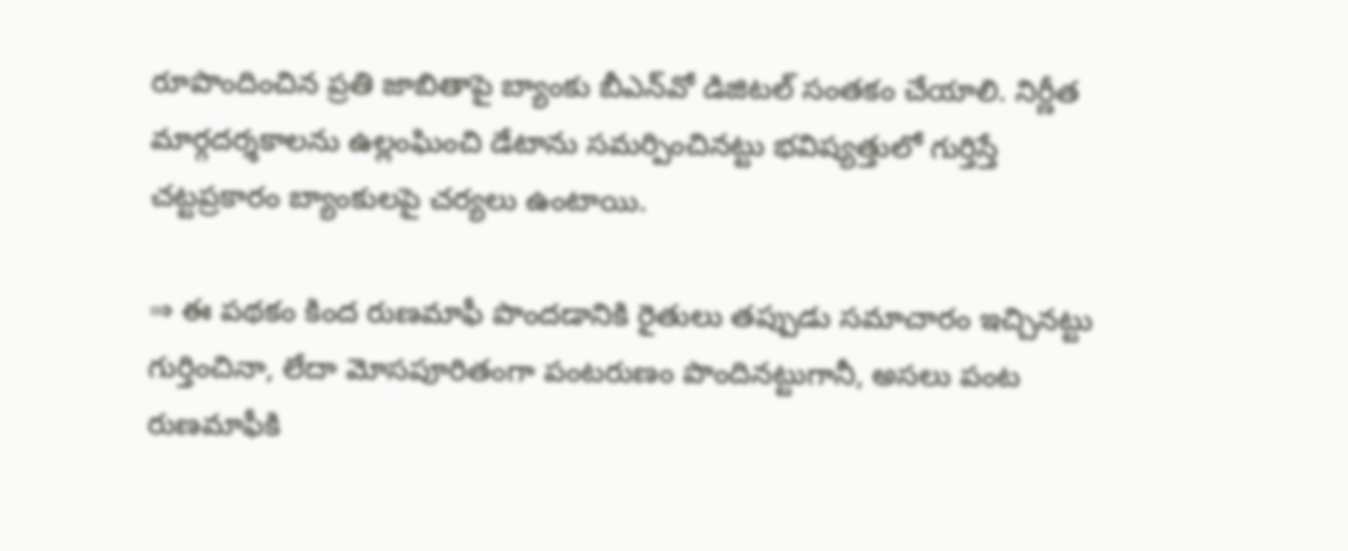రూపొందించిన ప్రతి జాబితాపై బ్యాంకు బీఎన్‌వో డిజిటల్‌ సంతకం చేయాలి. నిర్ణీత మార్గదర్శకాలను ఉల్లంఘించి డేటాను సమర్పించినట్టు భవిష్యత్తులో గుర్తిస్తే చట్టప్రకారం బ్యాంకులపై చర్యలు ఉంటాయి.

⇒ ఈ పథకం కింద రుణమాఫీ పొందడానికి రైతులు తప్పుడు సమాచారం ఇచ్చినట్టు గుర్తించినా, లేదా మోసపూరితంగా పంటరుణం పొందినట్టుగానీ, అసలు పంట రుణమాఫీకి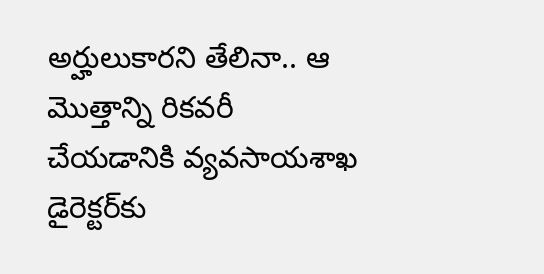అర్హులుకారని తేలినా.. ఆ మొత్తాన్ని రికవరీ చేయడానికి వ్యవసాయశాఖ డైరెక్టర్‌కు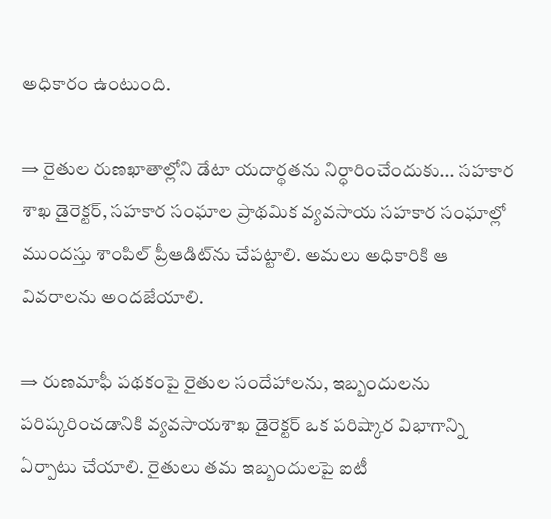అధికారం ఉంటుంది.

⇒ రైతుల రుణఖాతాల్లోని డేటా యదార్థతను నిర్ధారించేందుకు... సహకార శాఖ డైరెక్టర్, సహకార సంఘాల ప్రాథమిక వ్యవసాయ సహకార సంఘాల్లో ముందస్తు శాంపిల్‌ ప్రీఆడిట్‌ను చేపట్టాలి. అమలు అధికారికి ఆ వివరాలను అందజేయాలి.

⇒ రుణమాఫీ పథకంపై రైతుల సందేహాలను, ఇబ్బందులను పరిష్కరించడానికి వ్యవసాయశాఖ డైరెక్టర్‌ ఒక పరిష్కార విభాగాన్ని ఏర్పాటు చేయాలి. రైతులు తమ ఇబ్బందులపై ఐటీ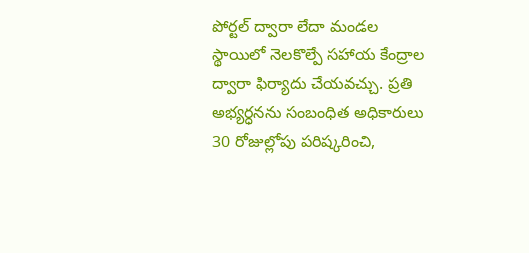పోర్టల్‌ ద్వారా లేదా మండల స్థాయిలో నెలకొల్పే సహాయ కేంద్రాల ద్వారా ఫిర్యాదు చేయవచ్చు. ప్రతి అభ్యర్ధనను సంబంధిత అధికారులు 30 రోజుల్లోపు పరిష్కరించి,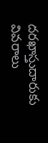దరఖాస్తుదారుకు వివరాలు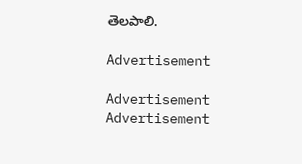తెలపాలి.

Advertisement

Advertisement
Advertisement